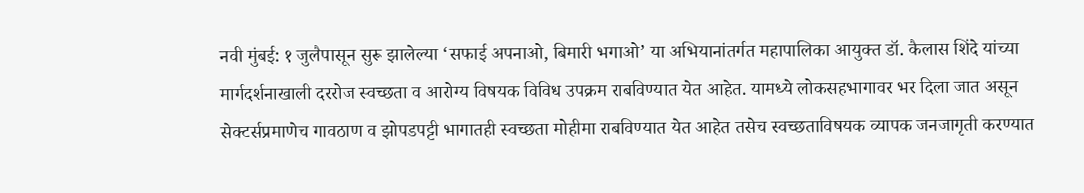नवी मुंबई: १ जुलैपासून सुरू झालेल्या ‘सफाई अपनाओ, बिमारी भगाओ’ या अभियानांतर्गत महापालिका आयुक्त डॉ. कैलास शिंदे यांच्या मार्गदर्शनाखाली दररोज स्वच्छता व आरोग्य विषयक विविध उपक्रम राबविण्यात येत आहेत. यामध्ये लोकसहभागावर भर दिला जात असून सेक्टर्सप्रमाणेच गावठाण व झोपडपट्टी भागातही स्वच्छता मोहीमा राबविण्यात येत आहेत तसेच स्वच्छताविषयक व्यापक जनजागृती करण्यात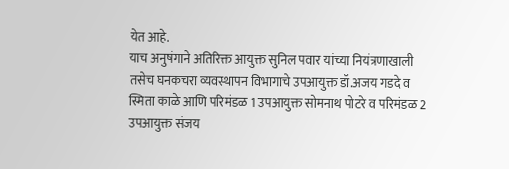येत आहे.
याच अनुषंगाने अतिरिक्त आयुक्त सुनिल पवार यांच्या नियंत्रणाखाली तसेच घनकचरा व्यवस्थापन विभागाचे उपआयुक्त डॉ.अजय गडदे व स्मिता काळे आणि परिमंडळ 1 उपआयुक्त सोमनाथ पोटरे व परिमंडळ 2 उपआयुक्त संजय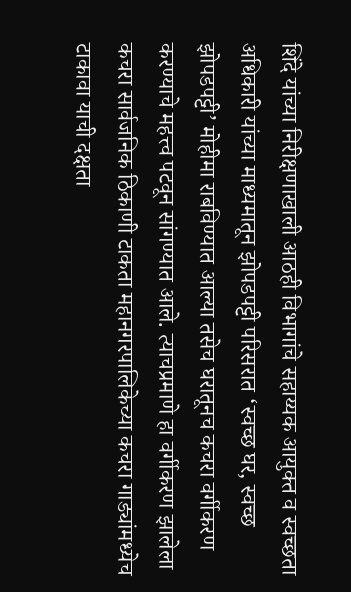शिंदे यांच्या निरीक्षणाखाली आठही विभागांचे सहाय्यक आयुक्त व स्वच्छता अधिकारी यांच्या माध्यमातून झोपडपट्टी परिसरात ‘स्वच्छ घर, स्वच्छ झोपडपट्टी’ मोहीमा राबविण्यात आल्या तसेच घरातूनच कचरा वर्गीकरण करण्याचे महत्त्व पटवून सांगण्यात आले. त्याचप्रमाणे हा वर्गीकरण झालेला कचरा सार्वजनिक ठिकाणी टाकता महानगरपालिकेच्या कचरा गाड्यांमध्येच टाकावा याची दक्षता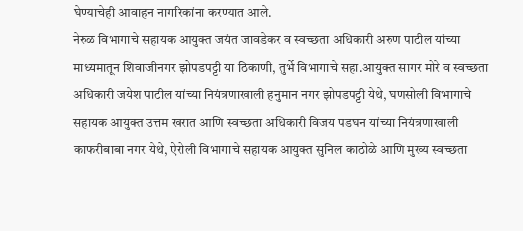घेण्याचेही आवाहन नागरिकांना करण्यात आले.
नेरुळ विभागाचे सहायक आयुक्त जयंत जावडेकर व स्वच्छता अधिकारी अरुण पाटील यांच्या माध्यमातून शिवाजीनगर झोपडपट्टी या ठिकाणी, तुर्भे विभागाचे सहा.आयुक्त सागर मोरे व स्वच्छता अधिकारी जयेश पाटील यांच्या नियंत्रणाखाली हनुमान नगर झोपडपट्टी येथे, घणसोली विभागाचे सहायक आयुक्त उत्तम खरात आणि स्वच्छता अधिकारी विजय पडघन यांच्या नियंत्रणाखाली काफरीबाबा नगर येथे, ऐरोली विभागाचे सहायक आयुक्त सुनिल काठोळे आणि मुख्य स्वच्छता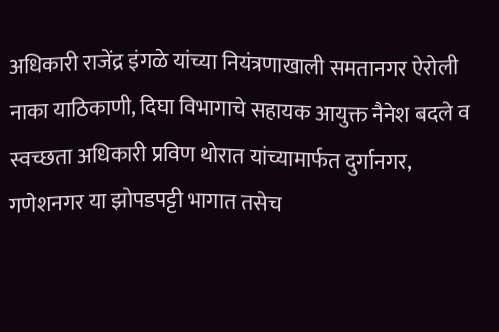अधिकारी राजेंद्र इंगळे यांच्या नियंत्रणाखाली समतानगर ऐरोली नाका याठिकाणी, दिघा विभागाचे सहायक आयुक्त नैनेश बदले व स्वच्छता अधिकारी प्रविण थोरात यांच्यामार्फत दुर्गानगर, गणेशनगर या झोपडपट्टी भागात तसेच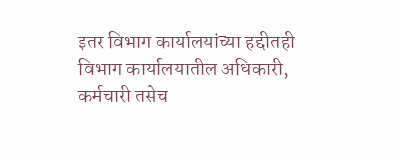इतर विभाग कार्यालयांच्या हद्दीतही विभाग कार्यालयातील अधिकारी, कर्मचारी तसेच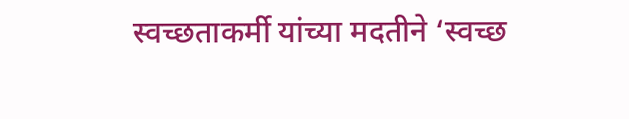स्वच्छताकर्मी यांच्या मदतीने ‘स्वच्छ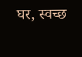घर, स्वच्छ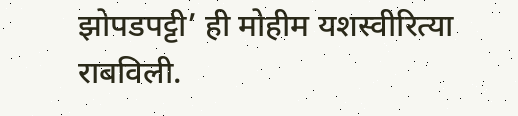झोपडपट्टी’ ही मोहीम यशस्वीरित्या राबविली.